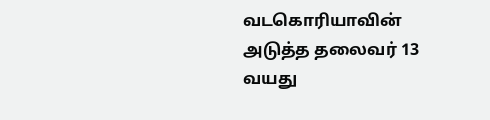வடகொரியாவின் அடுத்த தலைவர் 13 வயது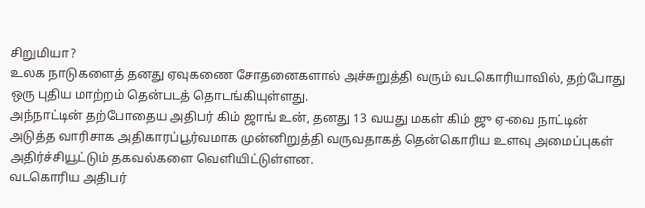சிறுமியா?
உலக நாடுகளைத் தனது ஏவுகணை சோதனைகளால் அச்சுறுத்தி வரும் வடகொரியாவில், தற்போது ஒரு புதிய மாற்றம் தென்படத் தொடங்கியுள்ளது.
அந்நாட்டின் தற்போதைய அதிபர் கிம் ஜாங் உன், தனது 13 வயது மகள் கிம் ஜு ஏ-வை நாட்டின் அடுத்த வாரிசாக அதிகாரப்பூர்வமாக முன்னிறுத்தி வருவதாகத் தென்கொரிய உளவு அமைப்புகள் அதிர்ச்சியூட்டும் தகவல்களை வெளியிட்டுள்ளன.
வடகொரிய அதிபர்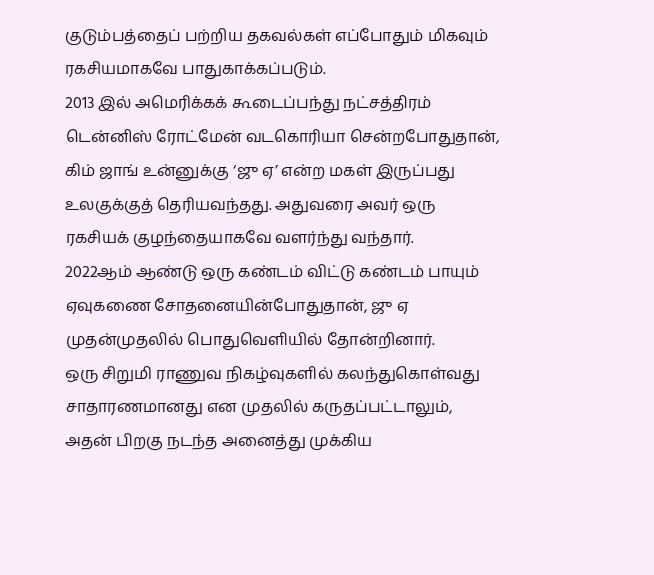குடும்பத்தைப் பற்றிய தகவல்கள் எப்போதும் மிகவும் ரகசியமாகவே பாதுகாக்கப்படும்.
2013 இல் அமெரிக்கக் கூடைப்பந்து நட்சத்திரம் டென்னிஸ் ரோட்மேன் வடகொரியா சென்றபோதுதான், கிம் ஜாங் உன்னுக்கு ‘ஜு ஏ’ என்ற மகள் இருப்பது உலகுக்குத் தெரியவந்தது. அதுவரை அவர் ஒரு ரகசியக் குழந்தையாகவே வளர்ந்து வந்தார்.
2022ஆம் ஆண்டு ஒரு கண்டம் விட்டு கண்டம் பாயும் ஏவுகணை சோதனையின்போதுதான், ஜு ஏ முதன்முதலில் பொதுவெளியில் தோன்றினார்.
ஒரு சிறுமி ராணுவ நிகழ்வுகளில் கலந்துகொள்வது சாதாரணமானது என முதலில் கருதப்பட்டாலும், அதன் பிறகு நடந்த அனைத்து முக்கிய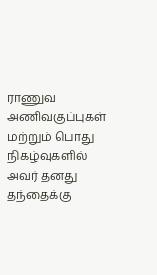ராணுவ அணிவகுப்புகள் மற்றும் பொது நிகழ்வுகளில் அவர் தனது தந்தைக்கு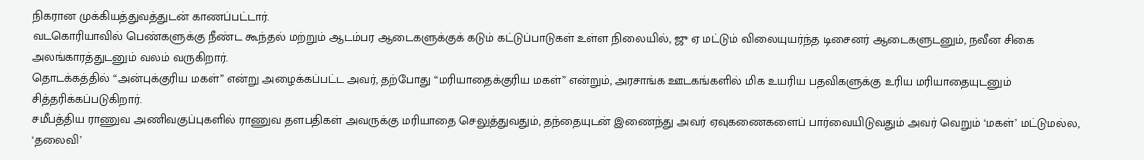நிகரான முக்கியத்துவத்துடன் காணப்பட்டார்.
வடகொரியாவில் பெண்களுக்கு நீண்ட கூந்தல் மற்றும் ஆடம்பர ஆடைகளுக்குக் கடும் கட்டுப்பாடுகள் உள்ள நிலையில், ஜு ஏ மட்டும் விலையுயர்ந்த டிசைனர் ஆடைகளுடனும், நவீன சிகை அலங்காரத்துடனும் வலம் வருகிறார்.
தொடக்கத்தில் “அன்புக்குரிய மகள்” என்று அழைக்கப்பட்ட அவர், தற்போது “மரியாதைக்குரிய மகள்” என்றும், அரசாங்க ஊடகங்களில் மிக உயரிய பதவிகளுக்கு உரிய மரியாதையுடனும் சித்தரிக்கப்படுகிறார்.
சமீபத்திய ராணுவ அணிவகுப்புகளில் ராணுவ தளபதிகள் அவருக்கு மரியாதை செலுத்துவதும், தந்தையுடன் இணைந்து அவர் ஏவுகணைகளைப் பார்வையிடுவதும் அவர் வெறும் ‘மகள்’ மட்டுமல்ல, ‘தலைவி’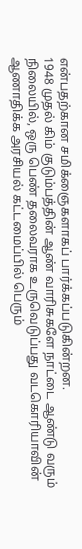என்பதற்கான சமிக்ஞைகளாகப் பார்க்கப்படுகின்றன.
1948 முதல் கிம் குடும்பத்தின் ஆண் வாரிசுகளே நாட்டை ஆண்டு வரும் நிலையில், ஒரு பெண் தலைவராக உருவெடுப்பது வடகொரியாவின் ஆணாதிக்க அரசியல் கட்டமைப்பில் பெரும்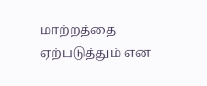மாற்றத்தை ஏற்படுத்தும் என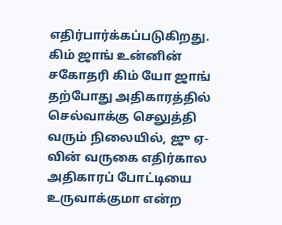எதிர்பார்க்கப்படுகிறது.
கிம் ஜாங் உன்னின் சகோதரி கிம் யோ ஜாங் தற்போது அதிகாரத்தில் செல்வாக்கு செலுத்தி வரும் நிலையில், ஜு ஏ-வின் வருகை எதிர்கால அதிகாரப் போட்டியை உருவாக்குமா என்ற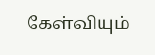கேள்வியும்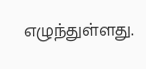எழுந்துள்ளது.